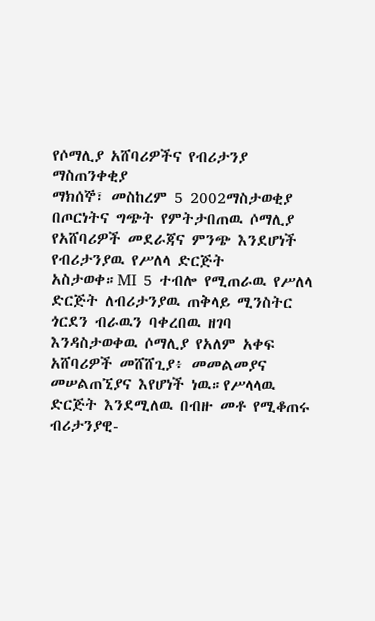የሶማሊያ አሸባሪዎችና የብሪታንያ ማስጠንቀቂያ
ማክሰኞ፣ መስከረም 5 2002ማስታወቂያ
በጦርነትና ግጭት የምትታበጠዉ ሶማሊያ የአሸባሪዎች መደራጃና ምንጭ እንደሆነች የብሪታንያዉ የሥለላ ድርጅት አስታወቀ።MI 5 ተብሎ የሚጠራዉ የሥለላ ድርጅት ለብሪታንያዉ ጠቅላይ ሚንስትር ጎርደን ብራዉን ባቀረበዉ ዘገባ እንዳስታወቀዉ ሶማሊያ የአለም አቀፍ አሸባሪዎች መሸሸጊያ፥ መመልመያና መሠልጠኚያና እየሆነች ነዉ።የሥላላዉ ድርጅት እንደሚለዉ በብዙ መቶ የሚቆጠሩ ብሪታንያዊ-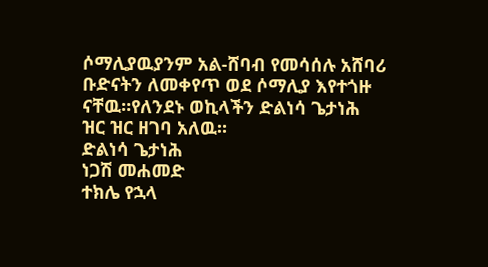ሶማሊያዉያንም አል-ሸባብ የመሳሰሉ አሸባሪ ቡድናትን ለመቀየጥ ወደ ሶማሊያ እየተጎዙ ናቸዉ።የለንደኑ ወኪላችን ድልነሳ ጌታነሕ ዝር ዝር ዘገባ አለዉ።
ድልነሳ ጌታነሕ
ነጋሽ መሐመድ
ተክሌ የኋላ